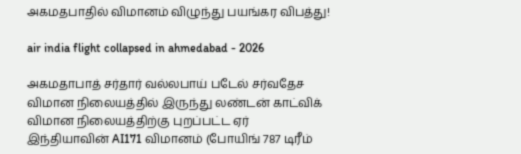அகமதபாதில் விமானம் விழுந்து பயங்கர விபத்து!

air india flight collapsed in ahmedabad - 2026

அகமதாபாத் சர்தார் வல்லபாய் படேல் சர்வதேச விமான நிலையத்தில் இருந்து லண்டன் காட்விக் விமான நிலையத்திற்கு புறப்பட்ட ஏர் இந்தியாவின் AI171 விமானம் (போயிங் 787 டிரீம்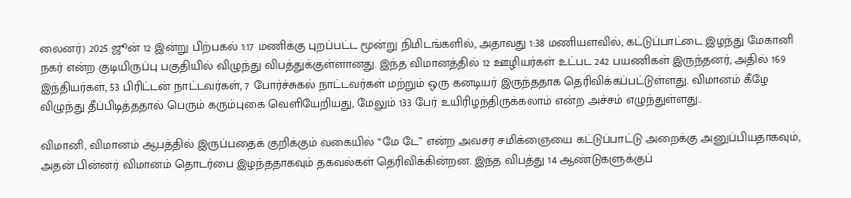லைனர்) 2025 ஜூன் 12 இன்று பிற்பகல் 1:17 மணிக்கு புறப்பட்ட மூன்று நிமிடங்களில், அதாவது 1:38 மணியளவில், கட்டுப்பாட்டை இழந்து மேகானி நகர் என்ற குடியிருப்பு பகுதியில் விழுந்து விபத்துக்குள்ளானது. இந்த விமானத்தில் 12 ஊழியர்கள் உட்பட 242 பயணிகள் இருந்தனர், அதில் 169 இந்தியர்கள், 53 பிரிட்டன் நாட்டவர்கள், 7 போர்ச்சுகல் நாட்டவர்கள் மற்றும் ஒரு கனடியர் இருந்ததாக தெரிவிக்கப்பட்டுள்ளது. விமானம் கீழே விழுந்து தீப்பிடித்ததால் பெரும் கரும்புகை வெளியேறியது, மேலும் 133 பேர் உயிரிழந்திருக்கலாம் என்ற அச்சம் எழுந்துள்ளது..

விமானி, விமானம் ஆபத்தில் இருப்பதைக் குறிக்கும் வகையில் “மே டே” என்ற அவசர சமிக்ஞையை கட்டுப்பாட்டு அறைக்கு அனுப்பியதாகவும், அதன் பின்னர் விமானம் தொடர்பை இழந்ததாகவும் தகவல்கள் தெரிவிக்கின்றன. இந்த விபத்து 14 ஆண்டுகளுக்குப்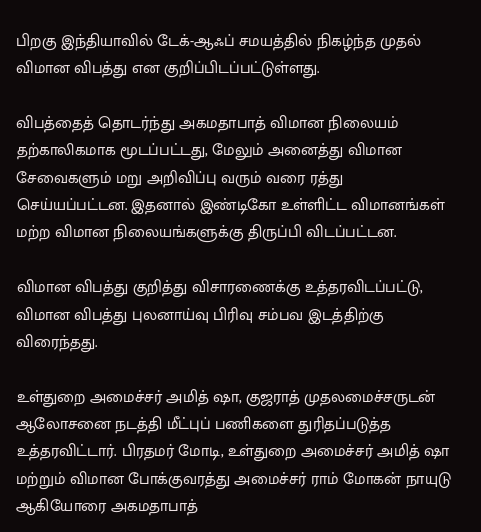பிறகு இந்தியாவில் டேக்-ஆஃப் சமயத்தில் நிகழ்ந்த முதல் விமான விபத்து என குறிப்பிடப்பட்டுள்ளது.

விபத்தைத் தொடர்ந்து அகமதாபாத் விமான நிலையம் தற்காலிகமாக மூடப்பட்டது, மேலும் அனைத்து விமான சேவைகளும் மறு அறிவிப்பு வரும் வரை ரத்து செய்யப்பட்டன. இதனால் இண்டிகோ உள்ளிட்ட விமானங்கள் மற்ற விமான நிலையங்களுக்கு திருப்பி விடப்பட்டன.

விமான விபத்து குறித்து விசாரணைக்கு உத்தரவிடப்பட்டு, விமான விபத்து புலனாய்வு பிரிவு சம்பவ இடத்திற்கு விரைந்தது.

உள்துறை அமைச்சர் அமித் ஷா, குஜராத் முதலமைச்சருடன் ஆலோசனை நடத்தி மீட்புப் பணிகளை துரிதப்படுத்த உத்தரவிட்டார். பிரதமர் மோடி, உள்துறை அமைச்சர் அமித் ஷா மற்றும் விமான போக்குவரத்து அமைச்சர் ராம் மோகன் நாயுடு ஆகியோரை அகமதாபாத்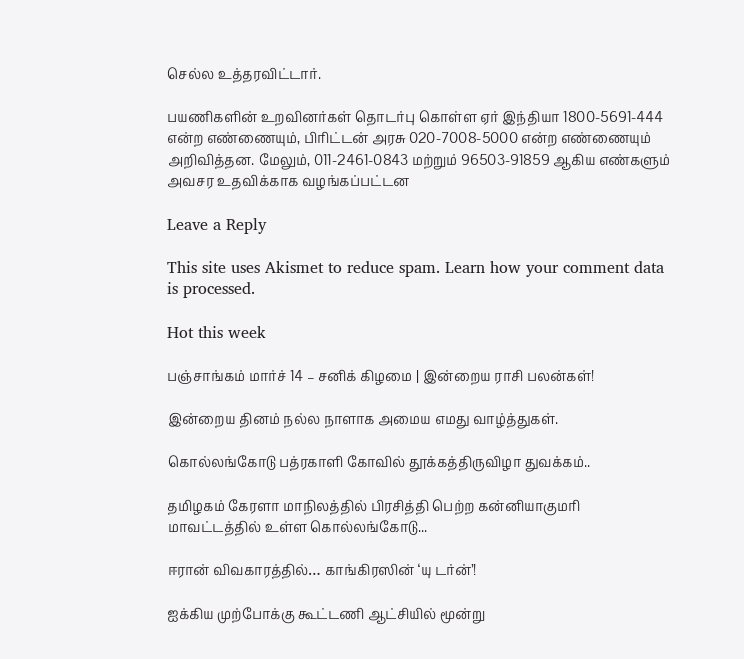செல்ல உத்தரவிட்டார்.

பயணிகளின் உறவினர்கள் தொடர்பு கொள்ள ஏர் இந்தியா 1800-5691-444 என்ற எண்ணையும், பிரிட்டன் அரசு 020-7008-5000 என்ற எண்ணையும் அறிவித்தன. மேலும், 011-2461-0843 மற்றும் 96503-91859 ஆகிய எண்களும் அவசர உதவிக்காக வழங்கப்பட்டன

Leave a Reply

This site uses Akismet to reduce spam. Learn how your comment data is processed.

Hot this week

பஞ்சாங்கம் மார்ச் 14 – சனிக் கிழமை | இன்றைய ராசி பலன்கள்!

இன்றைய தினம் நல்ல நாளாக அமைய எமது வாழ்த்துகள்.

கொல்லங்கோடு பத்ரகாளி கோவில் தூக்கத்திருவிழா துவக்கம்..

தமிழகம் கேரளா மாநிலத்தில் பிரசித்தி பெற்ற கன்னியாகுமரி மாவட்டத்தில் உள்ள கொல்லங்கோடு...

ஈரான் விவகாரத்தில்… காங்கிரஸின் ‘யு டர்ன்’!

ஐக்கிய முற்போக்கு கூட்டணி ஆட்சியில் மூன்று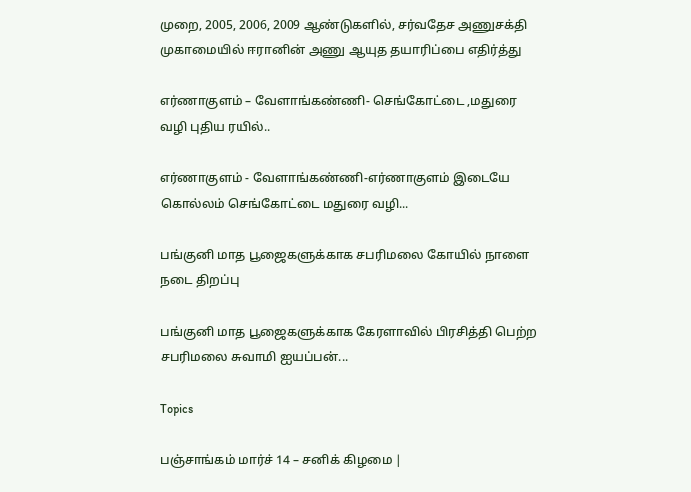முறை, 2005, 2006, 2009 ஆண்டுகளில், சர்வதேச அணுசக்தி முகாமையில் ஈரானின் அணு ஆயுத தயாரிப்பை எதிர்த்து

எர்ணாகுளம் – வேளாங்கண்ணி- செங்கோட்டை ,மதுரை வழி புதிய ரயில்..

எர்ணாகுளம் - வேளாங்கண்ணி-எர்ணாகுளம் இடையே கொல்லம் செங்கோட்டை மதுரை வழி...

பங்குனி மாத பூஜைகளுக்காக சபரிமலை கோயில் நாளை நடை திறப்பு

பங்குனி மாத பூஜைகளுக்காக கேரளாவில் பிரசித்தி பெற்ற சபரிமலை சுவாமி ஐயப்பன்...

Topics

பஞ்சாங்கம் மார்ச் 14 – சனிக் கிழமை |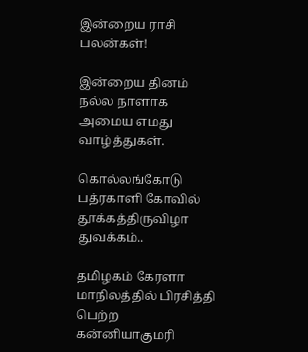இன்றைய ராசி பலன்கள்!

இன்றைய தினம் நல்ல நாளாக அமைய எமது வாழ்த்துகள்.

கொல்லங்கோடு பத்ரகாளி கோவில் தூக்கத்திருவிழா துவக்கம்..

தமிழகம் கேரளா மாநிலத்தில் பிரசித்தி பெற்ற கன்னியாகுமரி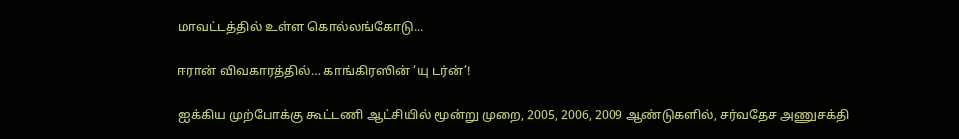மாவட்டத்தில் உள்ள கொல்லங்கோடு...

ஈரான் விவகாரத்தில்… காங்கிரஸின் ‘யு டர்ன்’!

ஐக்கிய முற்போக்கு கூட்டணி ஆட்சியில் மூன்று முறை, 2005, 2006, 2009 ஆண்டுகளில், சர்வதேச அணுசக்தி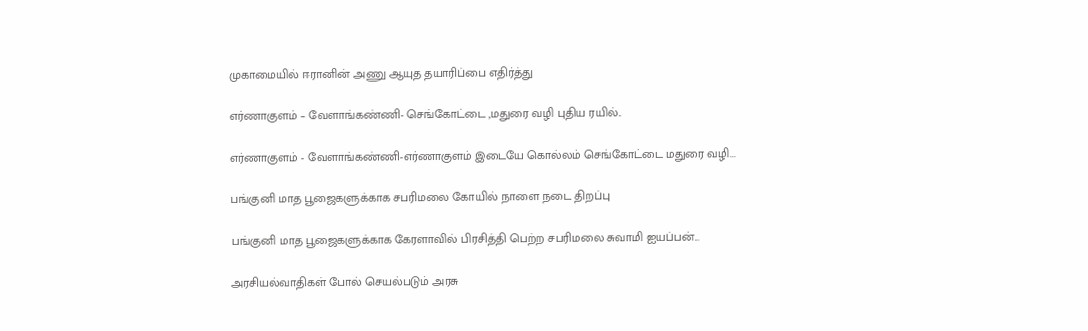முகாமையில் ஈரானின் அணு ஆயுத தயாரிப்பை எதிர்த்து

எர்ணாகுளம் – வேளாங்கண்ணி- செங்கோட்டை ,மதுரை வழி புதிய ரயில்..

எர்ணாகுளம் - வேளாங்கண்ணி-எர்ணாகுளம் இடையே கொல்லம் செங்கோட்டை மதுரை வழி...

பங்குனி மாத பூஜைகளுக்காக சபரிமலை கோயில் நாளை நடை திறப்பு

பங்குனி மாத பூஜைகளுக்காக கேரளாவில் பிரசித்தி பெற்ற சபரிமலை சுவாமி ஐயப்பன்...

அரசியல்வாதிகள் போல் செயல்படும் அரசு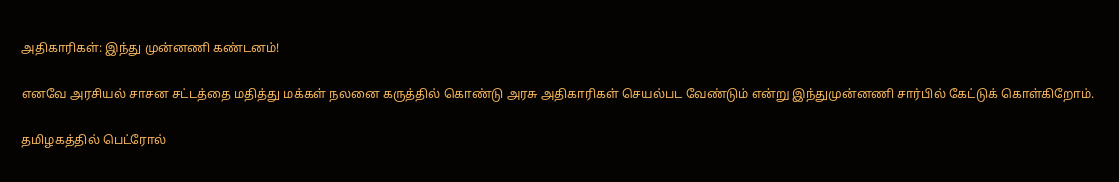அதிகாரிகள்: இந்து முன்னணி கண்டனம்!

எனவே அரசியல் சாசன சட்டத்தை மதித்து மக்கள் நலனை கருத்தில் கொண்டு அரசு அதிகாரிகள் செயல்பட வேண்டும் என்று இந்துமுன்னணி சார்பில் கேட்டுக் கொள்கிறோம்.

தமிழகத்தில் பெட்ரோல்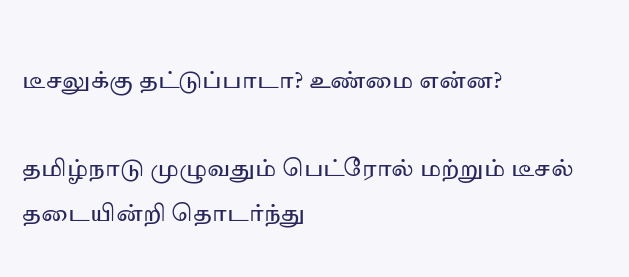டீசலுக்கு தட்டுப்பாடா? உண்மை என்ன?

தமிழ்நாடு முழுவதும் பெட்ரோல் மற்றும் டீசல் தடையின்றி தொடர்ந்து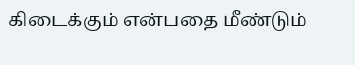கிடைக்கும் என்பதை மீண்டும்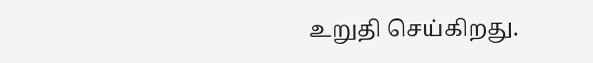உறுதி செய்கிறது.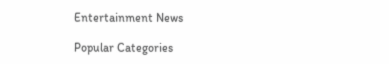Entertainment News

Popular Categories